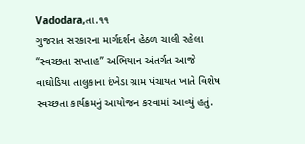Vadodara,તા.૧૧
ગુજરાત સરકારના માર્ગદર્શન હેઠળ ચાલી રહેલા “સ્વચ્છતા સપ્તાહ” અભિયાન અંતર્ગત આજે વાઘોડિયા તાલુકાના દંખેડા ગ્રામ પંચાયત ખાતે વિશેષ સ્વચ્છતા કાર્યક્રમનું આયોજન કરવામાં આવ્યું હતું.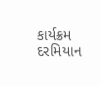કાર્યક્રમ દરમિયાન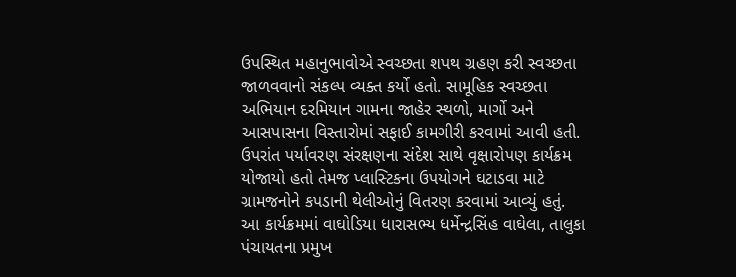ઉપસ્થિત મહાનુભાવોએ સ્વચ્છતા શપથ ગ્રહણ કરી સ્વચ્છતા જાળવવાનો સંકલ્પ વ્યક્ત કર્યો હતો. સામૂહિક સ્વચ્છતા અભિયાન દરમિયાન ગામના જાહેર સ્થળો, માર્ગો અને આસપાસના વિસ્તારોમાં સફાઈ કામગીરી કરવામાં આવી હતી. ઉપરાંત પર્યાવરણ સંરક્ષણના સંદેશ સાથે વૃક્ષારોપણ કાર્યક્રમ યોજાયો હતો તેમજ પ્લાસ્ટિકના ઉપયોગને ઘટાડવા માટે ગ્રામજનોને કપડાની થેલીઓનું વિતરણ કરવામાં આવ્યું હતું.
આ કાર્યક્રમમાં વાઘોડિયા ધારાસભ્ય ધર્મેન્દ્રસિંહ વાઘેલા, તાલુકા પંચાયતના પ્રમુખ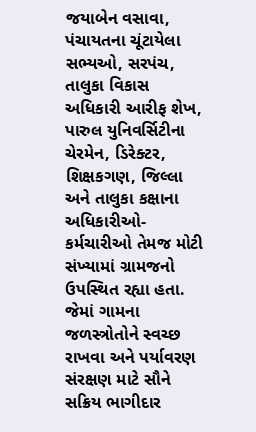જયાબેન વસાવા, પંચાયતના ચૂંટાયેલા સભ્યઓ, સરપંચ, તાલુકા વિકાસ અધિકારી આરીફ શેખ, પારુલ યુનિવર્સિટીના ચેરમેન, ડિરેક્ટર, શિક્ષકગણ, જિલ્લા અને તાલુકા કક્ષાના અધિકારીઓ-કર્મચારીઓ તેમજ મોટી સંખ્યામાં ગ્રામજનો ઉપસ્થિત રહ્યા હતા.
જેમાં ગામના જળસ્ત્રોતોને સ્વચ્છ રાખવા અને પર્યાવરણ સંરક્ષણ માટે સૌને સક્રિય ભાગીદાર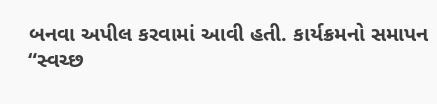બનવા અપીલ કરવામાં આવી હતી. કાર્યક્રમનો સમાપન “સ્વચ્છ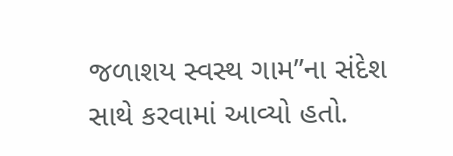જળાશય સ્વસ્થ ગામ”ના સંદેશ સાથે કરવામાં આવ્યો હતો.